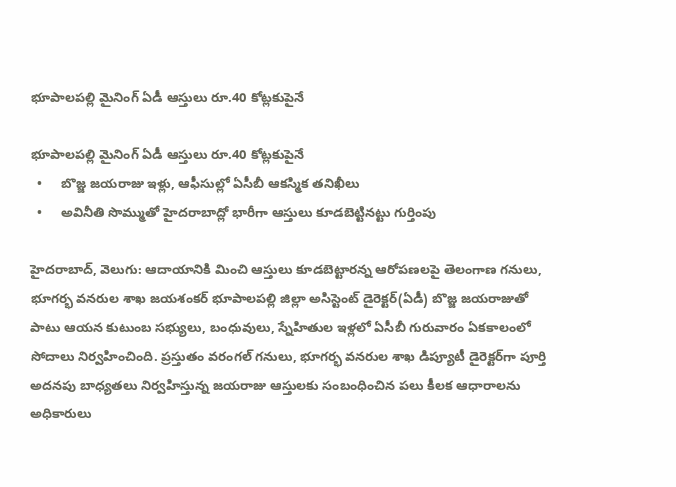భూపాలపల్లి మైనింగ్ ఏడీ ఆస్తులు రూ.40 కోట్లకుపైనే

భూపాలపల్లి మైనింగ్ ఏడీ ఆస్తులు రూ.40 కోట్లకుపైనే
  •     బొజ్జ జయరాజు ఇళ్లు, ఆఫీసుల్లో ఏసీబీ ఆకస్మిక తనిఖీలు
  •     అవినీతి సొమ్ముతో హైదరాబాద్లో భారీగా ఆస్తులు కూడబెట్టినట్టు గుర్తింపు

హైదరాబాద్‌‌‌‌‌‌‌‌‌‌, వెలుగు: ఆదాయానికి మించి ఆస్తులు కూడబెట్టారన్న ఆరోపణలపై తెలంగాణ గనులు, భూగర్భ వనరుల శాఖ జయశంకర్‌‌‌‌ భూపాలపల్లి జిల్లా అసిస్టెంట్‌‌‌‌ డైరెక్టర్‌‌‌‌(ఏడీ) బొజ్జ జయరాజుతో పాటు ఆయన కుటుంబ సభ్యులు, బంధువులు, స్నేహితుల ఇళ్లలో ఏసీబీ గురువారం ఏకకాలంలో సోదాలు నిర్వహించింది. ప్రస్తుతం వరంగల్‌‌‌‌ గనులు, భూగర్భ వనరుల శాఖ డిప్యూటీ డైరెక్టర్‌‌‌‌గా పూర్తి అదనపు బాధ్యతలు నిర్వహిస్తున్న జయరాజు ఆస్తులకు సంబంధించిన పలు కీలక ఆధారాలను అధికారులు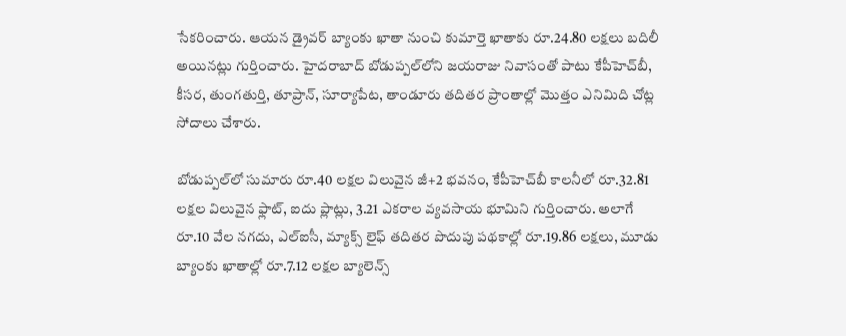సేకరించారు. ఆయన డ్రైవర్‌‌‌‌ బ్యాంకు ఖాతా నుంచి కుమార్తె ఖాతాకు రూ.24.80 లక్షలు బదిలీ అయినట్లు గుర్తించారు. హైదరాబాద్‌‌‌‌ బోడుప్పల్‌‌‌‌లోని జయరాజు నివాసంతో పాటు కేపీహెచ్‌‌‌‌బీ, కీసర, తుంగతుర్తి, తూప్రాన్‌‌‌‌, సూర్యాపేట, తాండూరు తదితర ప్రాంతాల్లో మొత్తం ఎనిమిది చోట్ల సోదాలు చేశారు.

బోడుప్పల్‌‌‌‌లో సుమారు రూ.40 లక్షల విలువైన జీ+2 భవనం, కేపీహెచ్‌‌‌‌బీ కాలనీలో రూ.32.81 లక్షల విలువైన ఫ్లాట్‌‌‌‌, ఐదు ప్లాట్లు, 3.21 ఎకరాల వ్యవసాయ భూమిని గుర్తించారు. అలాగే రూ.10 వేల నగదు, ఎల్‌‌‌‌ఐసీ, మ్యాక్స్‌‌‌‌ లైఫ్‌‌‌‌ తదితర పొదుపు పథకాల్లో రూ.19.86 లక్షలు, మూడు బ్యాంకు ఖాతాల్లో రూ.7.12 లక్షల బ్యాలెన్స్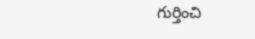గుర్తించి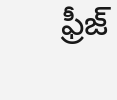ఫ్రీజ్‌‌‌‌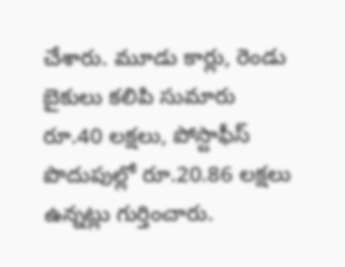చేశారు. మూడు కార్లు, రెండు బైకులు కలిపి సుమారు రూ.40 లక్షలు, పోస్టాఫీస్‌‌‌‌ పొదుపుల్లో రూ.20.86 లక్షలు ఉన్నట్లు గుర్తించారు.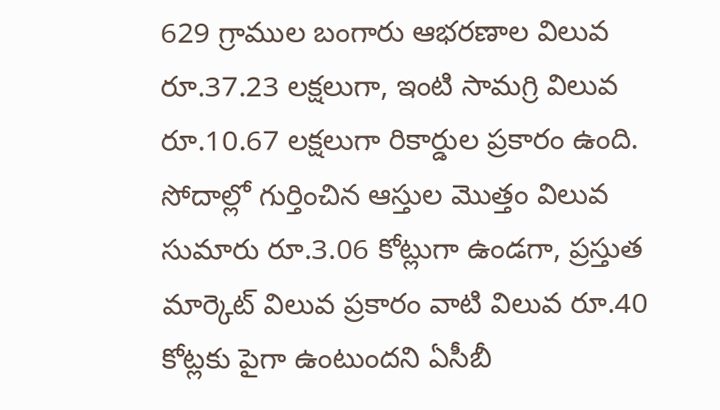629 గ్రాముల బంగారు ఆభరణాల విలువ రూ.37.23 లక్షలుగా, ఇంటి సామగ్రి విలువ రూ.10.67 లక్షలుగా రికార్డుల ప్రకారం ఉంది. సోదాల్లో గుర్తించిన ఆస్తుల మొత్తం విలువ సుమారు రూ.3.06 కోట్లుగా ఉండగా, ప్రస్తుత మార్కెట్‌‌‌‌ విలువ ప్రకారం వాటి విలువ రూ.40 కోట్లకు పైగా ఉంటుందని ఏసీబీ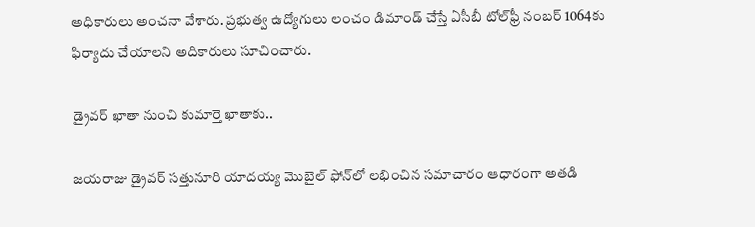అధికారులు అంచనా వేశారు. ప్రభుత్వ ఉద్యోగులు లంచం డిమాండ్‌‌‌‌ చేస్తే ఏసీబీ టోల్‌‌‌‌ఫ్రీ నంబర్‌‌‌‌ 1064కు ఫిర్యాదు చేయాలని అదికారులు సూచించారు.

డ్రైవర్‌‌‌‌ ఖాతా నుంచి కుమార్తె ఖాతాకు..

జయరాజు డ్రైవర్‌‌‌‌ సత్తునూరి యాదయ్య మొబైల్‌‌‌‌ ఫోన్‌‌‌‌లో లభించిన సమాచారం ఆధారంగా అతడి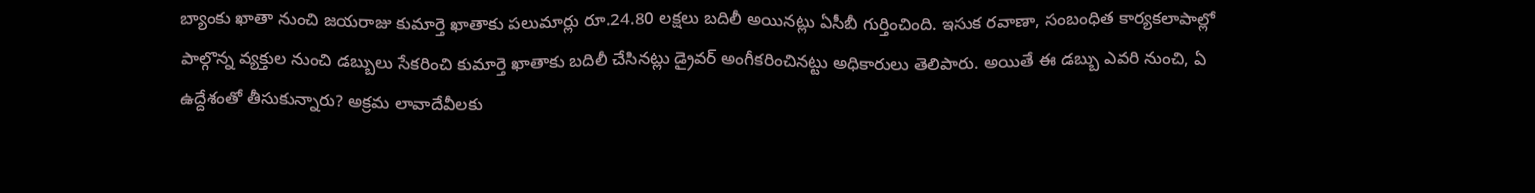బ్యాంకు ఖాతా నుంచి జయరాజు కుమార్తె ఖాతాకు పలుమార్లు రూ.24.80 లక్షలు బదిలీ అయినట్లు ఏసీబీ గుర్తించింది. ఇసుక రవాణా, సంబంధిత కార్యకలాపాల్లో పాల్గొన్న వ్యక్తుల నుంచి డబ్బులు సేకరించి కుమార్తె ఖాతాకు బదిలీ చేసినట్లు డ్రైవర్‌‌‌‌ అంగీకరించినట్టు అధికారులు తెలిపారు. అయితే ఈ డబ్బు ఎవరి నుంచి, ఏ ఉద్దేశంతో తీసుకున్నారు? అక్రమ లావాదేవీలకు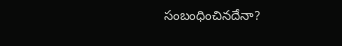సంబంధించినదేనా?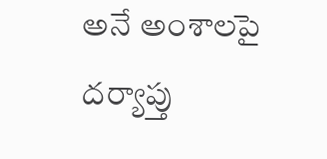అనే అంశాలపై దర్యాప్తు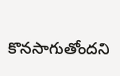కొనసాగుతోందని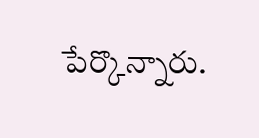పేర్కొన్నారు.